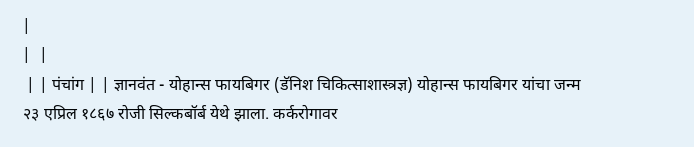|
|  |
 | | पंचांग | | ज्ञानवंत - योहान्स फायबिगर (डॅनिश चिकित्साशास्त्रज्ञ) योहान्स फायबिगर यांचा जन्म २३ एप्रिल १८६७ रोजी सिल्कबॉर्ब येथे झाला. कर्करोगावर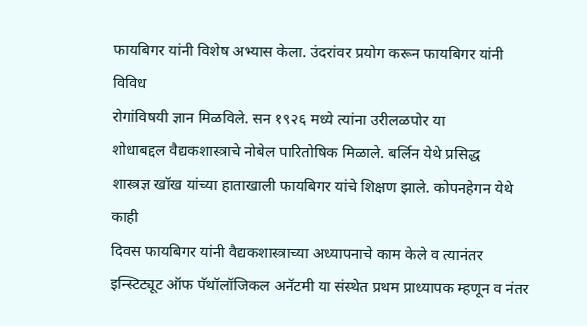फायबिगर यांनी विशेष अभ्यास केला. उंदरांवर प्रयोग करून फायबिगर यांनी विविध
रोगांविषयी ज्ञान मिळविले. सन १९२६ मध्ये त्यांना उरीलळपोर या
शोधाबद्दल वैद्यकशास्त्राचे नोबेल पारितोषिक मिळाले. बर्लिन येथे प्रसिद्ध
शास्त्रज्ञ खॉख यांच्या हाताखाली फायबिगर यांचे शिक्षण झाले. कोपनहेगन येथे काही
दिवस फायबिगर यांनी वैद्यकशास्त्राच्या अध्यापनाचे काम केले व त्यानंतर
इन्स्टिट्यूट ऑफ पॅथॉलॉजिकल अनॅटमी या संस्थेत प्रथम प्राध्यापक म्हणून व नंतर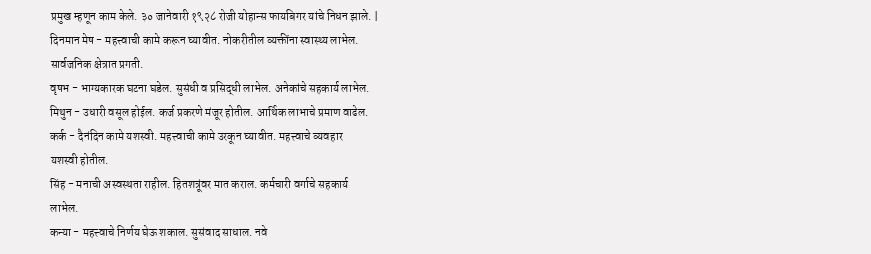प्रमुख म्हणून काम केले. ३० जानेवारी १९२८ रोजी योहान्स फायबिगर यांचे निधन झाले. |
दिनमान मेष - महत्त्वाची कामे करून घ्यावीत. नोकरीतील व्यक्तींना स्वास्थ्य लाभेल.
सार्वजनिक क्षेत्रात प्रगती.
वृषभ - भाग्यकारक घटना घडेल. सुसंधी व प्रसिद्धी लाभेल. अनेकांचे सहकार्य लाभेल.
मिथुन - उधारी वसूल होईल. कर्ज प्रकरणे मंजूर होतील. आर्थिक लाभाचे प्रमाण वाढेल.
कर्क - दैनंदिन कामे यशस्वी. महत्त्वाची कामे उरकून घ्यावीत. महत्त्वाचे व्यवहार
यशस्वी होतील.
सिंह - मनाची अस्वस्थता राहील. हितशत्रूंवर मात कराल. कर्मचारी वर्गाचे सहकार्य
लाभेल.
कन्या - महत्त्वाचे निर्णय घेऊ शकाल. सुसंवाद साधाल. नवे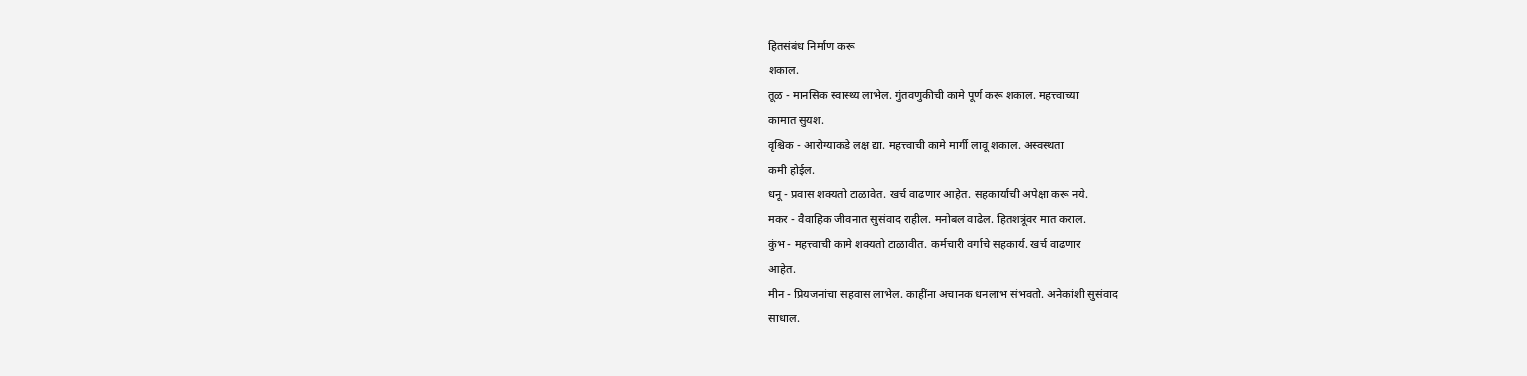हितसंबंध निर्माण करू
शकाल.
तूळ - मानसिक स्वास्थ्य लाभेल. गुंतवणुकीची कामे पूर्ण करू शकाल. महत्त्वाच्या
कामात सुयश.
वृश्चिक - आरोग्याकडे लक्ष द्या. महत्त्वाची कामे मार्गी लावू शकाल. अस्वस्थता
कमी होईल.
धनू - प्रवास शक्यतो टाळावेत. खर्च वाढणार आहेत. सहकार्याची अपेक्षा करू नये.
मकर - वैवाहिक जीवनात सुसंवाद राहील. मनोबल वाढेल. हितशत्रूंवर मात कराल.
कुंभ - महत्त्वाची कामे शक्यतो टाळावीत. कर्मचारी वर्गाचे सहकार्य. खर्च वाढणार
आहेत.
मीन - प्रियजनांचा सहवास लाभेल. काहींना अचानक धनलाभ संभवतो. अनेकांशी सुसंवाद
साधाल.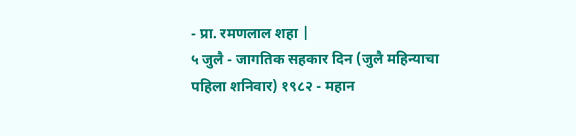- प्रा. रमणलाल शहा |
५ जुलै - जागतिक सहकार दिन (जुलै महिन्याचा पहिला शनिवार) १९८२ - महान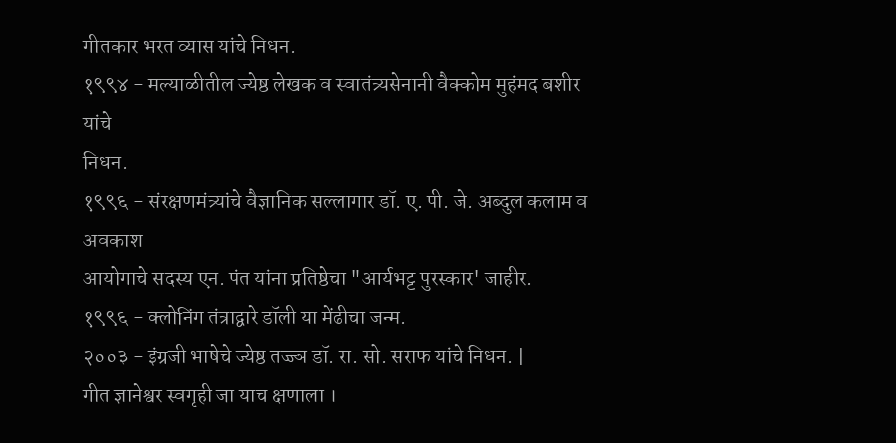गीतकार भरत व्यास यांचे निधन.
१९९४ - मल्याळीतील ज्येष्ठ लेखक व स्वातंत्र्यसेनानी वैक्कोम मुहंमद बशीर यांचे
निधन.
१९९६ - संरक्षणमंत्र्यांचे वैज्ञानिक सल्लागार डॉ. ए. पी. जे. अब्दुल कलाम व अवकाश
आयोगाचे सदस्य एन. पंत यांना प्रतिष्ठेचा "आर्यभट्ट पुरस्कार' जाहीर.
१९९६ - क्लोनिंग तंत्राद्वारे डॉली या मेंढीचा जन्म.
२००३ - इंग्रजी भाषेचे ज्येष्ठ तज्ज्ञ डॉ. रा. सो. सराफ यांचे निधन. |
गीत ज्ञानेश्वर स्वगृही जा याच क्षणाला ।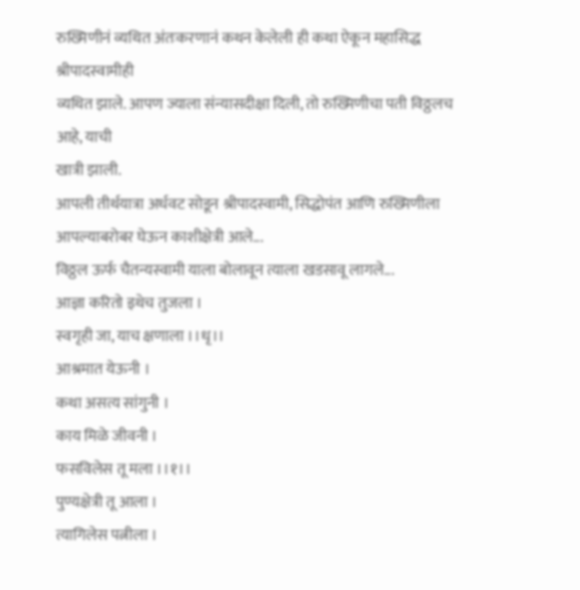रुख्मिणीनं व्यथित अंतःकरणानं कथन केलेली ही कथा ऐकून महासिद्ध श्रीपादस्वामीही
व्यथित झाले. आपण ज्याला संन्यासदीक्षा दिली, तो रुख्मिणीचा पती विठ्ठलच आहे, याची
खात्री झाली.
आपली तीर्थयात्रा अर्धवट सोडून श्रीपादस्वामी, सिद्धोपंत आणि रुख्मिणीला
आपल्याबरोबर घेऊन काशीक्षेत्री आले...
विठ्ठल ऊर्फ चैतन्यस्वामी याला बोलावून त्याला खडसावू लागले...
आज्ञा करितो इथेच तुजला ।
स्वगृही जा, याच क्षणाला ।।धृ।।
आश्रमात येऊनी ।
कथा असत्य सांगुनी ।
काय मिळे जीवनी ।
फसविलेस तू मला ।।१।।
पुण्यक्षेत्री तू आला ।
त्यागिलेस पत्नीला ।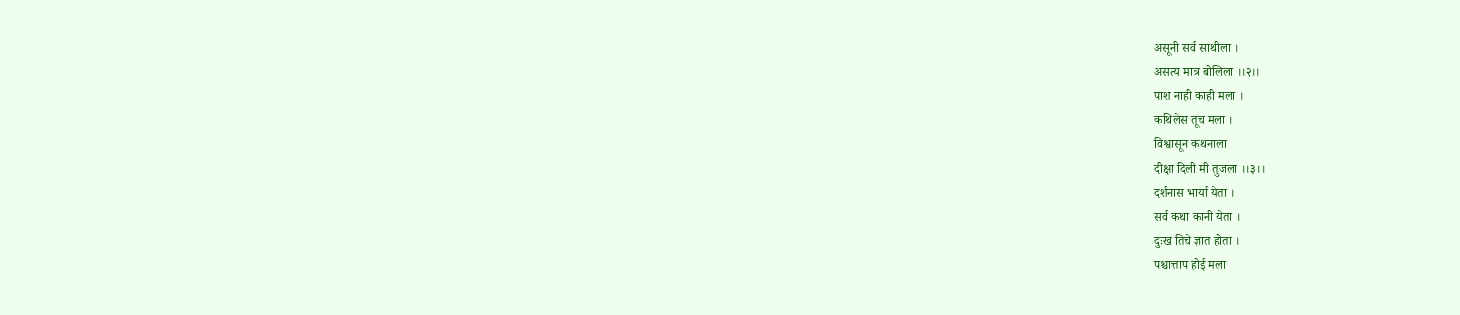असूनी सर्व साथीला ।
असत्य मात्र बोलिला ।।२।।
पाश नाही काही मला ।
कथिलेस तूच मला ।
विश्वासून कथनाला
दीक्षा दिली मी तुजला ।।३।।
दर्शनास भार्या येता ।
सर्व कथा कानी येता ।
दुःख तिचे ज्ञात होता ।
पश्चात्ताप होई मला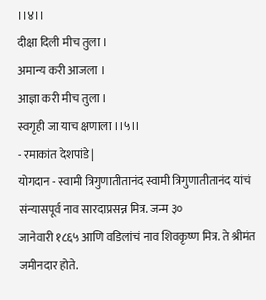।।४।।
दीक्षा दिली मीच तुला ।
अमान्य करी आजला ।
आज्ञा करी मीच तुला ।
स्वगृही जा याच क्षणाला ।।५।।
- रमाकांत देशपांडे |
योगदान - स्वामी त्रिगुणातीतानंद स्वामी त्रिगुणातीतानंद यांचं संन्यासपूर्व नाव सारदाप्रसन्न मित्र. जन्म ३०
जानेवारी १८६५ आणि वडिलांचं नाव शिवकृष्ण मित्र. ते श्रीमंत जमीनदार होते.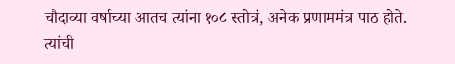चौदाव्या वर्षाच्या आतच त्यांना १०८ स्तोत्रं, अनेक प्रणाममंत्र पाठ होते. त्यांची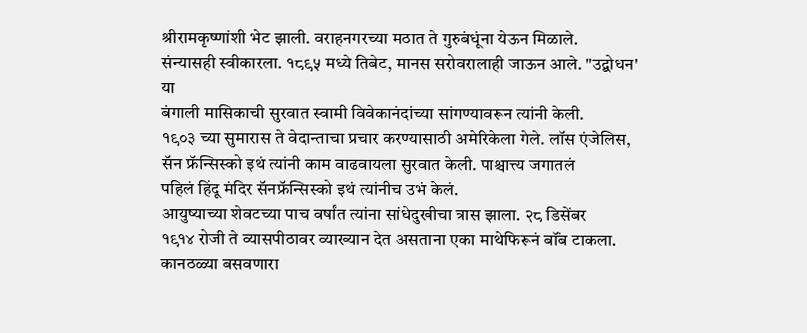श्रीरामकृष्णांशी भेट झाली. वराहनगरच्या मठात ते गुरुबंधूंना येऊन मिळाले.
संन्यासही स्वीकारला. १८९५ मध्ये तिबेट, मानस सरोवरालाही जाऊन आले. "उद्बोधन' या
बंगाली मासिकाची सुरवात स्वामी विवेकानंदांच्या सांगण्यावरून त्यांनी केली.
१९०३ च्या सुमारास ते वेदान्ताचा प्रचार करण्यासाठी अमेरिकेला गेले. लॉस एंजेलिस,
सॅन फ्रॅन्सिस्को इथं त्यांनी काम वाढवायला सुरवात केली. पाश्चात्त्य जगातलं
पहिलं हिंदू मंदिर सॅनफ्रॅन्सिस्को इथं त्यांनीच उभं केलं.
आयुष्याच्या शेवटच्या पाच वर्षांत त्यांना सांधेदुखीचा त्रास झाला. २८ डिसेंबर
१९१४ रोजी ते व्यासपीठावर व्याख्यान देत असताना एका माथेफिरूनं बॉंब टाकला.
कानठळ्या बसवणारा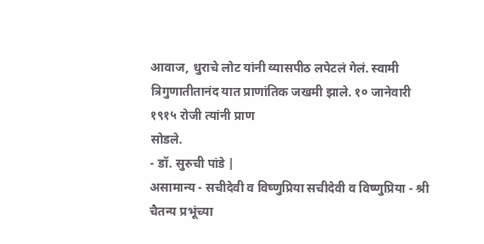आवाज, धुराचे लोट यांनी व्यासपीठ लपेटलं गेलं. स्वामी
त्रिगुणातीतानंद यात प्राणांतिक जखमी झाले. १० जानेवारी १९१५ रोजी त्यांनी प्राण
सोडले.
- डॉ. सुरुची पांडे |
असामान्य - सचीदेवी व विष्णुप्रिया सचीदेवी व विष्णुप्रिया - श्री चैतन्य प्रभूंच्या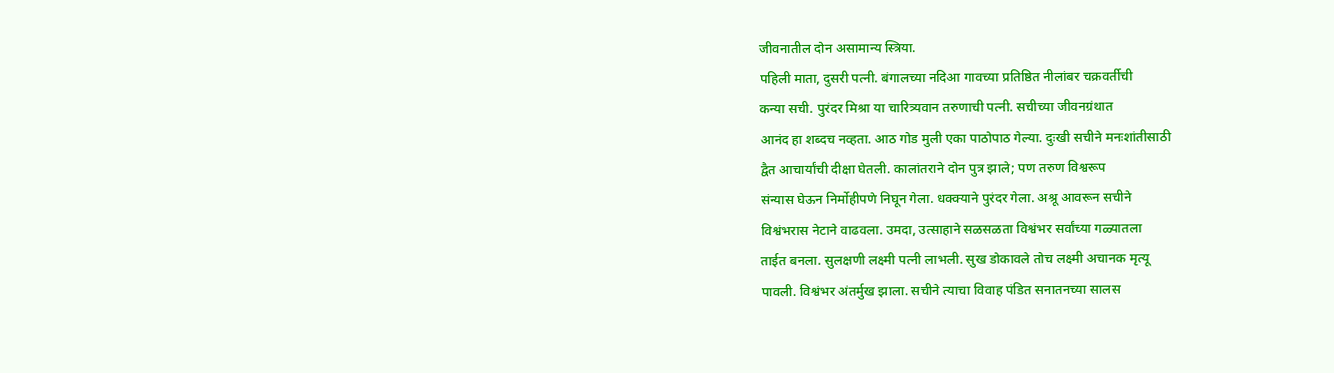जीवनातील दोन असामान्य स्त्रिया.
पहिली माता, दुसरी पत्नी. बंगालच्या नदिआ गावच्या प्रतिष्ठित नीलांबर चक्रवर्तीची
कन्या सची. पुरंदर मिश्रा या चारित्र्यवान तरुणाची पत्नी. सचीच्या जीवनग्रंथात
आनंद हा शब्दच नव्हता. आठ गोड मुली एका पाठोपाठ गेल्या. दुःखी सचीने मनःशांतीसाठी
द्वैत आचार्यांची दीक्षा घेतली. कालांतराने दोन पुत्र झाले; पण तरुण विश्वरूप
संन्यास घेऊन निर्मोहीपणे निघून गेला. धक्क्याने पुरंदर गेला. अश्रू आवरून सचीने
विश्वंभरास नेटाने वाढवला. उमदा, उत्साहाने सळसळता विश्वंभर सर्वांच्या गळ्यातला
ताईत बनला. सुलक्षणी लक्ष्मी पत्नी लाभली. सुख डोकावले तोच लक्ष्मी अचानक मृत्यू
पावली. विश्वंभर अंतर्मुख झाला. सचीने त्याचा विवाह पंडित सनातनच्या सालस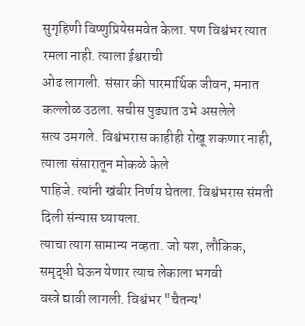सुगृहिणी विष्णुप्रियेसमवेत केला. पण विश्वंभर त्यात रमला नाही. त्याला ईश्वराची
ओढ लागली. संसार की पारमार्थिक जीवन, मनात कल्लोळ उठला. सचीस पुढ्यात उभे असलेले
सत्य उमगले. विश्वंभरास काहीही रोखू शकणार नाही, त्याला संसारातून मोकळे केले
पाहिजे. त्यांनी खंबीर निर्णय घेतला. विश्वंभरास संमती दिली संन्यास घ्यायला.
त्याचा त्याग सामान्य नव्हता. जो यश, लौकिक, समृद्धी घेऊन येणार त्याच लेकाला भगवी
वस्त्रे द्यावी लागली. विश्वंभर "चैतन्य'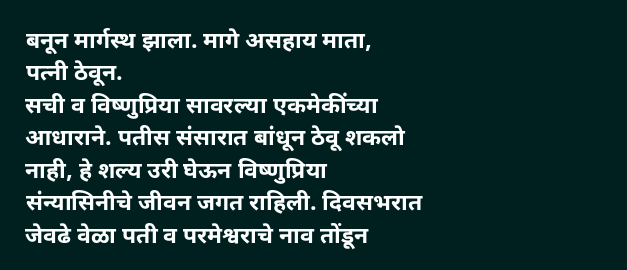बनून मार्गस्थ झाला. मागे असहाय माता,
पत्नी ठेवून.
सची व विष्णुप्रिया सावरल्या एकमेकींच्या आधाराने. पतीस संसारात बांधून ठेवू शकलो
नाही, हे शल्य उरी घेऊन विष्णुप्रिया संन्यासिनीचे जीवन जगत राहिली. दिवसभरात
जेवढे वेळा पती व परमेश्वराचे नाव तोंडून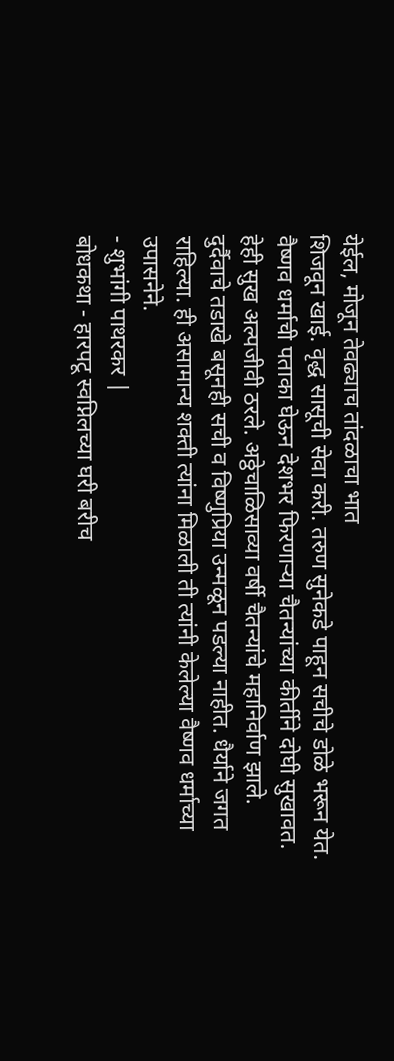येईल, मोजून तेवढ्याच तांदळाचा भात
शिजवून खाई. वृद्ध सासूची सेवा करी. तरुण सुनेकडे पाहून सचीचे डोळे भरून येत.
वैष्णव धर्माची पताका घेऊन देशभर फिरणाऱ्या चैतन्यांच्या कीर्तीने दोघी सुखावत.
हेही सुख अल्पजीवी ठरले. अठ्ठेचाळिसाव्या वर्षी चैतन्यांचे महानिर्वाण झाले.
दुर्दैवाचे तडाखे बसूनही सची व विष्णुप्रिया उन्मळून पडल्या नाहीत. धैर्याने जगत
राहिल्या. ही असामान्य शक्ती त्यांना मिळाली ती त्यांनी केलेल्या वैष्णव धर्माच्या
उपासनेने.
- शुभांगी पाथरकर |
बोधकथा - हारपटू स्वप्निलच्या घरी बरीच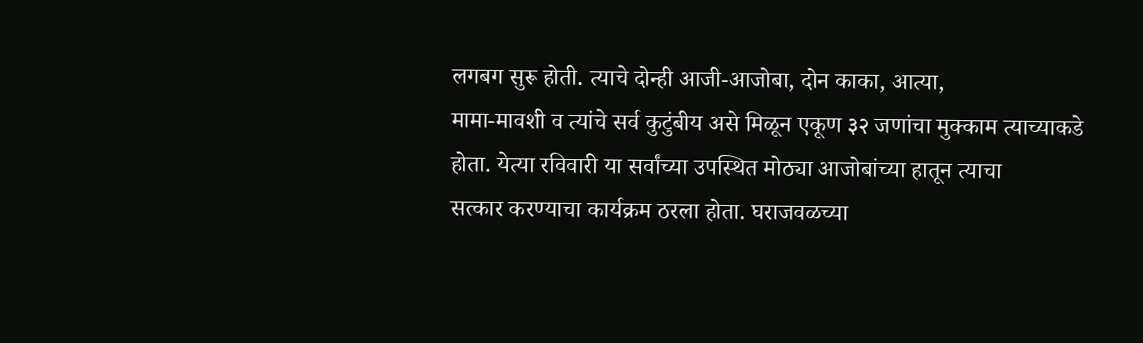लगबग सुरू होती. त्याचे दोन्ही आजी-आजोबा, दोन काका, आत्या,
मामा-मावशी व त्यांचे सर्व कुटुंबीय असे मिळून एकूण ३२ जणांचा मुक्काम त्याच्याकडे
होता. येत्या रविवारी या सर्वांच्या उपस्थित मोठ्या आजोबांच्या हातून त्याचा
सत्कार करण्याचा कार्यक्रम ठरला होता. घराजवळच्या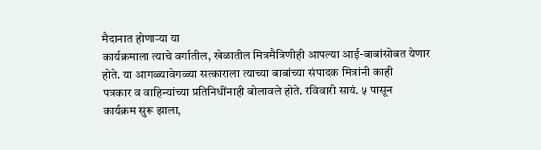मैदानात होणाऱ्या या
कार्यक्रमाला त्याचे वर्गातील, खेळातील मित्रमैत्रिणीही आपल्या आई-बाबांसोबत येणार
होते. या आगळ्यावेगळ्या सत्काराला त्याच्या बाबांच्या संपादक मित्रांनी काही
पत्रकार व वाहिन्यांच्या प्रतिनिधींनाही बोलावले होते. रविवारी सायं. ५ पासून
कार्यक्रम सुरू झाला,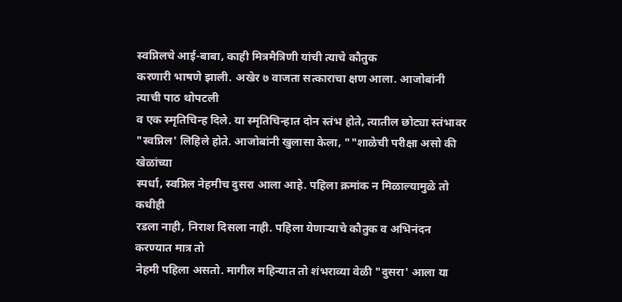स्वप्निलचे आई-बाबा, काही मित्रमैत्रिणी यांची त्याचे कौतुक
करणारी भाषणे झाली. अखेर ७ वाजता सत्काराचा क्षण आला. आजोबांनी त्याची पाठ थोपटली
व एक स्मृतिचिन्ह दिले. या स्मृतिचिन्हात दोन स्तंभ होते, त्यातील छोट्या स्तंभावर
"स्वप्निल' लिहिले होते. आजोबांनी खुलासा केला, ""शाळेची परीक्षा असो की खेळांच्या
स्पर्धा, स्वप्निल नेहमीच दुसरा आला आहे. पहिला क्रमांक न मिळाल्यामुळे तो कधीही
रडला नाही, निराश दिसला नाही. पहिला येणाऱ्याचे कौतुक व अभिनंदन करण्यात मात्र तो
नेहमी पहिला असतो. मागील महिन्यात तो शंभराव्या वेळी "दुसरा' आला या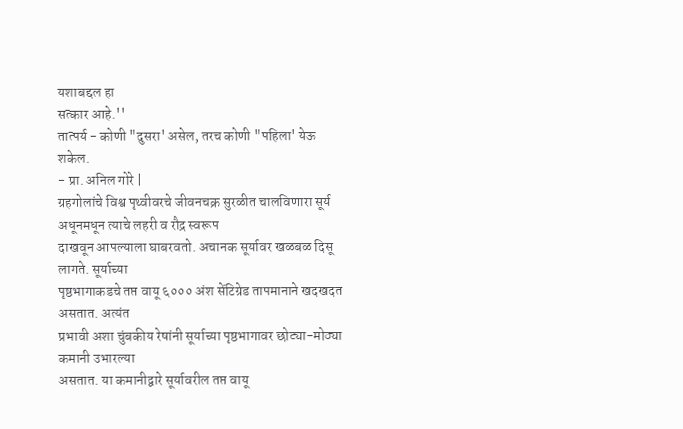यशाबद्दल हा
सत्कार आहे.''
तात्पर्य - कोणी "दुसरा' असेल, तरच कोणी "पहिला' येऊ शकेल.
- प्रा. अनिल गोरे |
ग्रहगोलांचे विश्व पृथ्वीवरचे जीवनचक्र सुरळीत चालविणारा सूर्य अधूनमधून त्याचे लहरी व रौद्र स्वरूप
दाखवून आपल्याला घाबरवतो. अचानक सूर्यावर खळबळ दिसू लागते. सूर्याच्या
पृष्ठभागाकडचे तप्त वायू ६००० अंश सेंटिग्रेड तापमानाने खदखदत असतात. अत्यंत
प्रभावी अशा चुंबकीय रेषांनी सूर्याच्या पृष्ठभागावर छोट्या-मोठ्या कमानी उभारल्या
असतात. या कमानीद्वारे सूर्यावरील तप्त वायू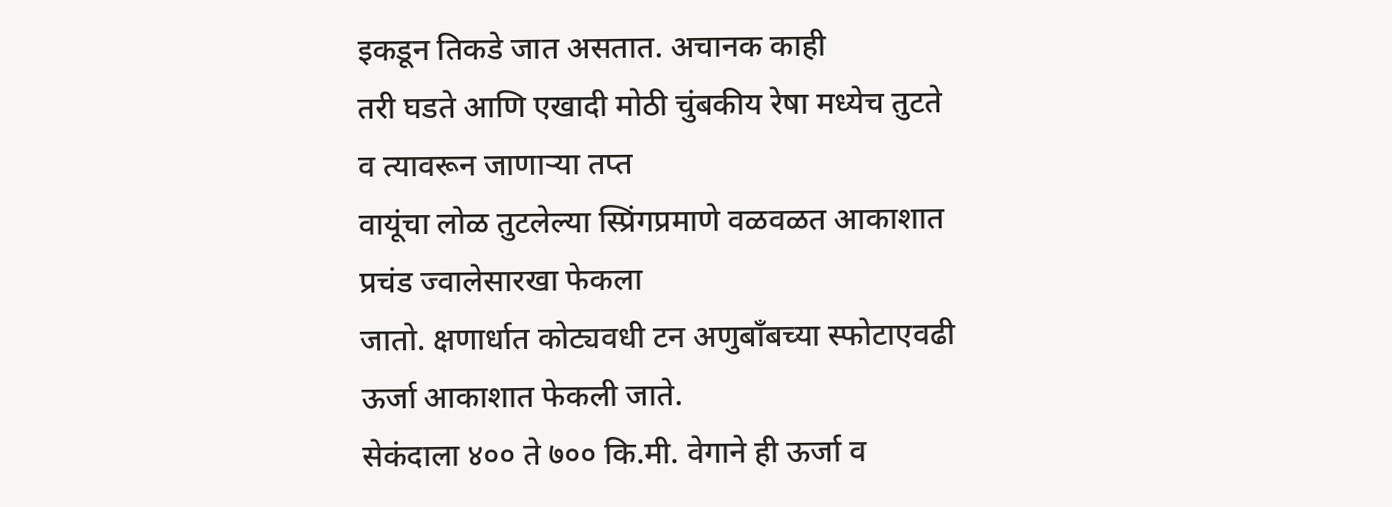इकडून तिकडे जात असतात. अचानक काही
तरी घडते आणि एखादी मोठी चुंबकीय रेषा मध्येच तुटते व त्यावरून जाणाऱ्या तप्त
वायूंचा लोळ तुटलेल्या स्प्रिंगप्रमाणे वळवळत आकाशात प्रचंड ज्वालेसारखा फेकला
जातो. क्षणार्धात कोट्यवधी टन अणुबॉंबच्या स्फोटाएवढी ऊर्जा आकाशात फेकली जाते.
सेकंदाला ४०० ते ७०० कि.मी. वेगाने ही ऊर्जा व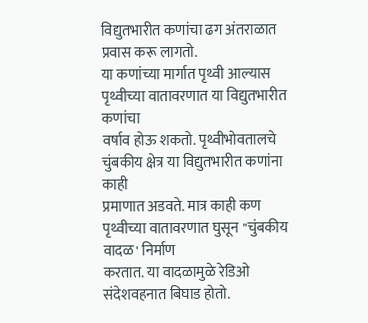विद्युतभारीत कणांचा ढग अंतराळात
प्रवास करू लागतो.
या कणांच्या मार्गात पृथ्वी आल्यास पृथ्वीच्या वातावरणात या विद्युतभारीत कणांचा
वर्षाव होऊ शकतो. पृथ्वीभोवतालचे चुंबकीय क्षेत्र या विद्युतभारीत कणांना काही
प्रमाणात अडवते. मात्र काही कण पृथ्वीच्या वातावरणात घुसून "चुंबकीय वादळ' निर्माण
करतात. या वादळामुळे रेडिओ संदेशवहनात बिघाड होतो.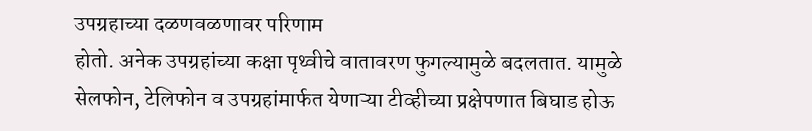उपग्रहाच्या दळणवळणावर परिणाम
होतो. अनेक उपग्रहांच्या कक्षा पृथ्वीचे वातावरण फुगल्यामुळे बदलतात. यामुळे
सेलफोन, टेलिफोन व उपग्रहांमार्फत येणाऱ्या टीव्हीच्या प्रक्षेपणात बिघाड होऊ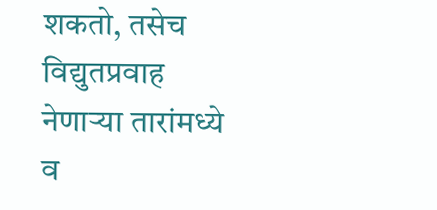शकतो, तसेच विद्युतप्रवाह नेणाऱ्या तारांमध्ये व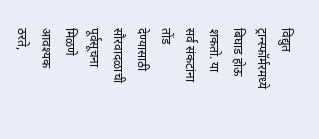विद्युत ट्रान्स्फॉर्मरमध्ये
बिघाड होऊ शकतो. या सर्व संकटांना तोंड देण्यासाठी सौरवादळाची पूर्वसूचना मिळणे
आवश्यक ठरते,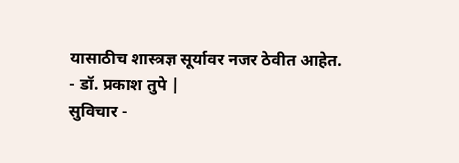यासाठीच शास्त्रज्ञ सूर्यावर नजर ठेवीत आहेत.
- डॉ. प्रकाश तुपे |
सुविचार -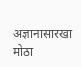अज्ञानासारखा मोठा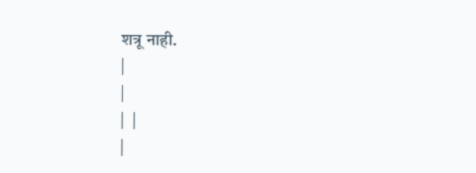शत्रू नाही.
|
|
|  |
|